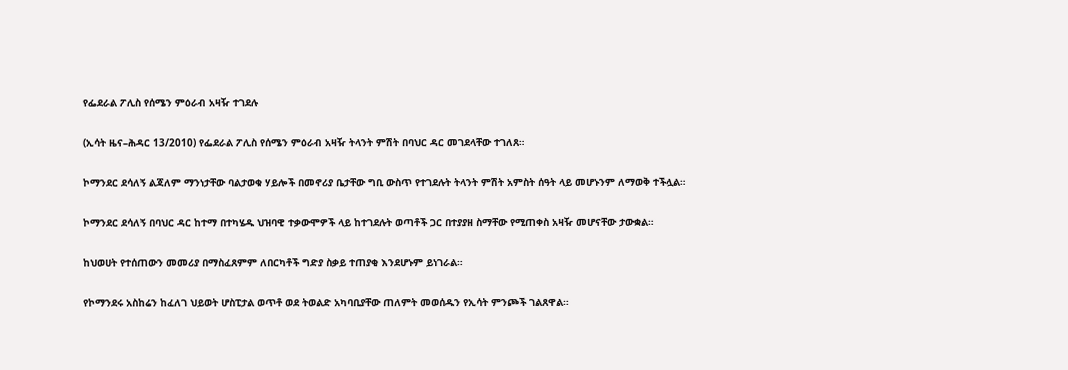የፌደራል ፖሊስ የሰሜን ምዕራብ አዛዥ ተገደሉ

(ኢሳት ዜና–ሕዳር 13/2010) የፌደራል ፖሊስ የሰሜን ምዕራብ አዛዥ ትላንት ምሽት በባህር ዳር መገደላቸው ተገለጸ።

ኮማንደር ደሳለኝ ልጃለም ማንነታቸው ባልታወቁ ሃይሎች በመኖሪያ ቤታቸው ግቢ ውስጥ የተገደሉት ትላንት ምሽት አምስት ሰዓት ላይ መሆኑንም ለማወቅ ተችሏል።

ኮማንደር ደሳለኝ በባህር ዳር ከተማ በተካሄዱ ህዝባዊ ተቃውሞዎች ላይ ከተገደሉት ወጣቶች ጋር በተያያዘ ስማቸው የሚጠቀስ አዛዥ መሆናቸው ታውቋል።

ከህወሀት የተሰጠውን መመሪያ በማስፈጸምም ለበርካቶች ግድያ ስቃይ ተጠያቂ እንደሆኑም ይነገራል።

የኮማንደሩ አስከሬን ከፈለገ ህይወት ሆስፒታል ወጥቶ ወደ ትወልድ አካባቢያቸው ጠለምት መወሰዱን የኢሳት ምንጮች ገልጸዋል።